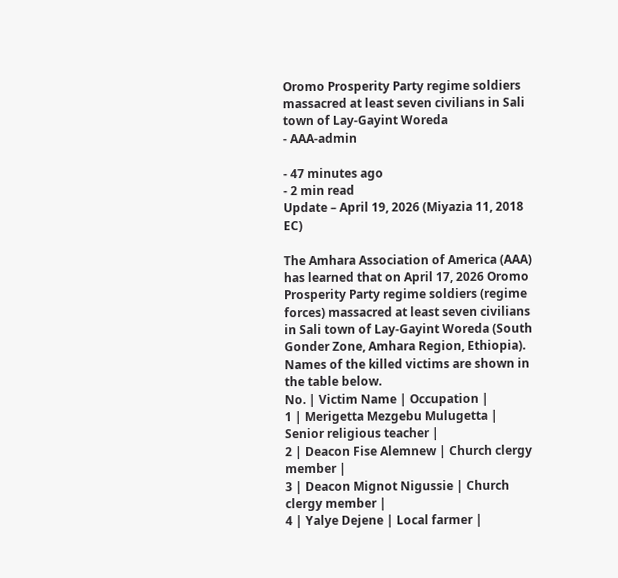Oromo Prosperity Party regime soldiers massacred at least seven civilians in Sali town of Lay-Gayint Woreda
- AAA-admin

- 47 minutes ago
- 2 min read
Update – April 19, 2026 (Miyazia 11, 2018 EC)

The Amhara Association of America (AAA) has learned that on April 17, 2026 Oromo Prosperity Party regime soldiers (regime forces) massacred at least seven civilians in Sali town of Lay-Gayint Woreda (South Gonder Zone, Amhara Region, Ethiopia).
Names of the killed victims are shown in the table below.
No. | Victim Name | Occupation |
1 | Merigetta Mezgebu Mulugetta | Senior religious teacher |
2 | Deacon Fise Alemnew | Church clergy member |
3 | Deacon Mignot Nigussie | Church clergy member |
4 | Yalye Dejene | Local farmer |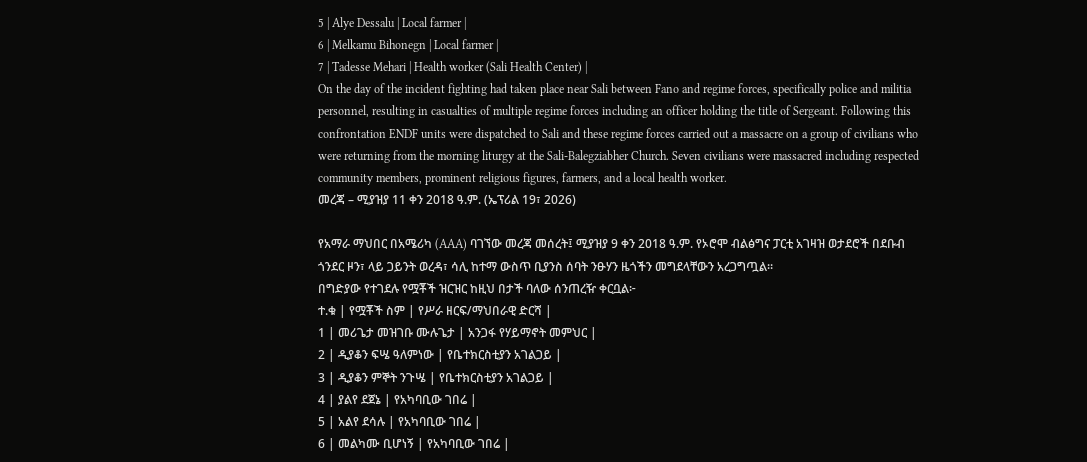5 | Alye Dessalu | Local farmer |
6 | Melkamu Bihonegn | Local farmer |
7 | Tadesse Mehari | Health worker (Sali Health Center) |
On the day of the incident fighting had taken place near Sali between Fano and regime forces, specifically police and militia personnel, resulting in casualties of multiple regime forces including an officer holding the title of Sergeant. Following this confrontation ENDF units were dispatched to Sali and these regime forces carried out a massacre on a group of civilians who were returning from the morning liturgy at the Sali-Balegziabher Church. Seven civilians were massacred including respected community members, prominent religious figures, farmers, and a local health worker.
መረጃ – ሚያዝያ 11 ቀን 2018 ዓ.ም. (ኤፕሪል 19፣ 2026)

የአማራ ማህበር በአሜሪካ (AAA) ባገኘው መረጃ መሰረት፤ ሚያዝያ 9 ቀን 2018 ዓ.ም. የኦሮሞ ብልፅግና ፓርቲ አገዛዝ ወታደሮች በደቡብ ጎንደር ዞን፣ ላይ ጋይንት ወረዳ፣ ሳሊ ከተማ ውስጥ ቢያንስ ሰባት ንፁሃን ዜጎችን መግደላቸውን አረጋግጧል።
በግድያው የተገደሉ የሟቾች ዝርዝር ከዚህ በታች ባለው ሰንጠረዥ ቀርቧል፦
ተ.ቁ | የሟቾች ስም | የሥራ ዘርፍ/ማህበራዊ ድርሻ |
1 | መሪጌታ መዝገቡ ሙሉጌታ | አንጋፋ የሃይማኖት መምህር |
2 | ዲያቆን ፍሤ ዓለምነው | የቤተክርስቲያን አገልጋይ |
3 | ዲያቆን ምኞት ንጉሤ | የቤተክርስቲያን አገልጋይ |
4 | ያልየ ደጀኔ | የአካባቢው ገበሬ |
5 | አልየ ደሳሉ | የአካባቢው ገበሬ |
6 | መልካሙ ቢሆነኝ | የአካባቢው ገበሬ |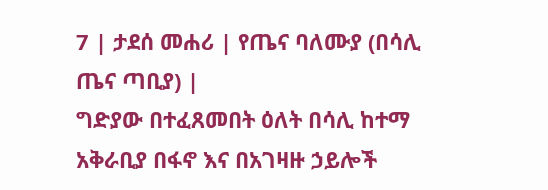7 | ታደሰ መሐሪ | የጤና ባለሙያ (በሳሊ ጤና ጣቢያ) |
ግድያው በተፈጸመበት ዕለት በሳሊ ከተማ አቅራቢያ በፋኖ እና በአገዛዙ ኃይሎች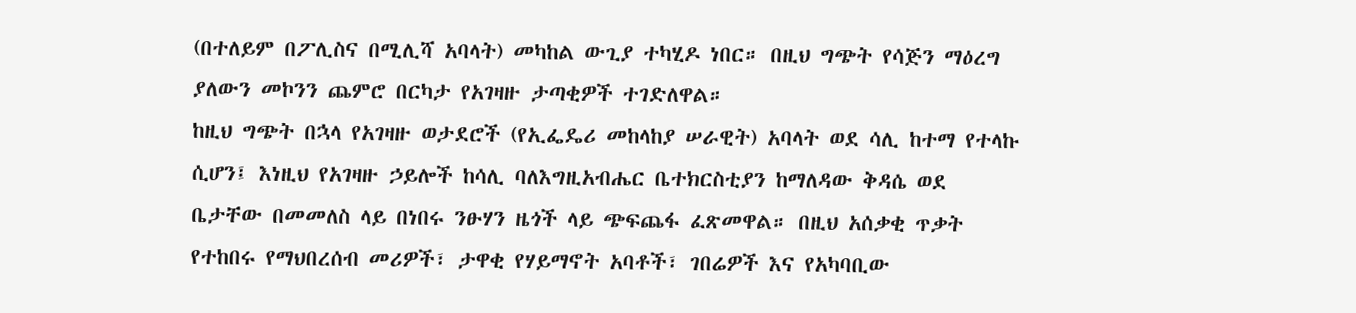(በተለይም በፖሊስና በሚሊሻ አባላት) መካከል ውጊያ ተካሂዶ ነበር። በዚህ ግጭት የሳጅን ማዕረግ ያለውን መኮንን ጨምሮ በርካታ የአገዛዙ ታጣቂዎች ተገድለዋል።
ከዚህ ግጭት በኋላ የአገዛዙ ወታደሮች (የኢፌዴሪ መከላከያ ሠራዊት) አባላት ወደ ሳሊ ከተማ የተላኩ ሲሆን፤ እነዚህ የአገዛዙ ኃይሎች ከሳሊ ባለእግዚአብሔር ቤተክርስቲያን ከማለዳው ቅዳሴ ወደ ቤታቸው በመመለስ ላይ በነበሩ ንፁሃን ዜጎች ላይ ጭፍጨፋ ፈጽመዋል። በዚህ አሰቃቂ ጥቃት የተከበሩ የማህበረሰብ መሪዎች፣ ታዋቂ የሃይማኖት አባቶች፣ ገበሬዎች እና የአካባቢው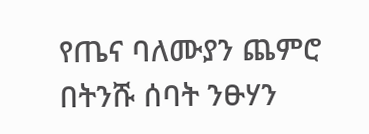የጤና ባለሙያን ጨምሮ በትንሹ ሰባት ንፁሃን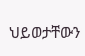ህይወታቸውን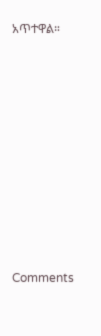አጥተዋል።












Comments